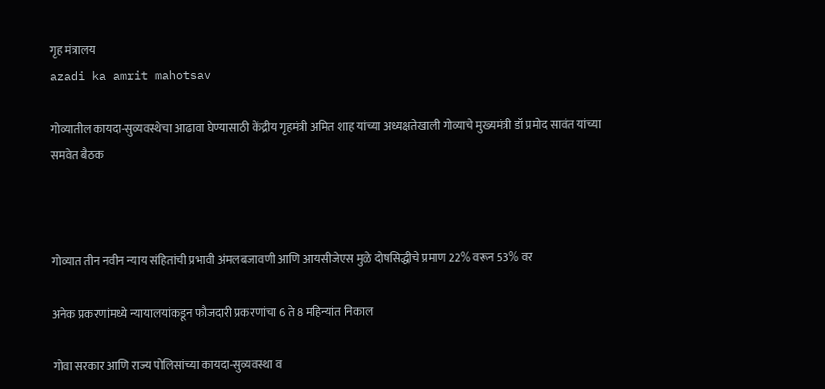गृह मंत्रालय
azadi ka amrit mahotsav

गोव्यातील कायदा-सुव्यवस्थेचा आढावा घेण्यासाठी केंद्रीय गृहमंत्री अमित शाह यांच्या अध्यक्षतेखाली गोव्याचे मुख्यमंत्री डॉ प्रमोद सावंत यांच्या समवेत बैठक



गोव्यात तीन नवीन न्याय संहितांची प्रभावी अंमलबजावणी आणि आयसीजेएस मुळे दोषसिद्धीचे प्रमाण 22% वरून 53% वर

अनेक प्रकरणांमध्ये न्यायालयांकडून फौजदारी प्रकरणांचा 6 ते 8 महिन्यांत निकाल

गोवा सरकार आणि राज्य पोलिसांच्या कायदा-सुव्यवस्था व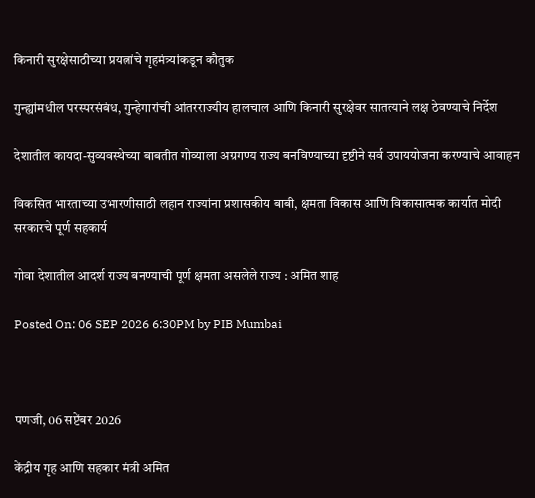किनारी सुरक्षेसाठीच्या प्रयत्नांचे गृहमंत्र्यांकडून कौतुक

गुन्ह्यांमधील परस्परसंबंध, गुन्हेगारांची आंतरराज्यीय हालचाल आणि किनारी सुरक्षेवर सातत्याने लक्ष ठेवण्याचे निर्देश

देशातील कायदा-सुव्यवस्थेच्या बाबतीत गोव्याला अग्रगण्य राज्य बनविण्याच्या दृष्टीने सर्व उपाययोजना करण्याचे आवाहन

विकसित भारताच्या उभारणीसाठी लहान राज्यांना प्रशासकीय बाबी, क्षमता विकास आणि विकासात्मक कार्यात मोदी सरकारचे पूर्ण सहकार्य

गोवा देशातील आदर्श राज्य बनण्याची पूर्ण क्षमता असलेले राज्य : अमित शाह

Posted On: 06 SEP 2026 6:30PM by PIB Mumbai



पणजी, 06 सप्टेंबर 2026

केंद्रीय गृह आणि सहकार मंत्री अमित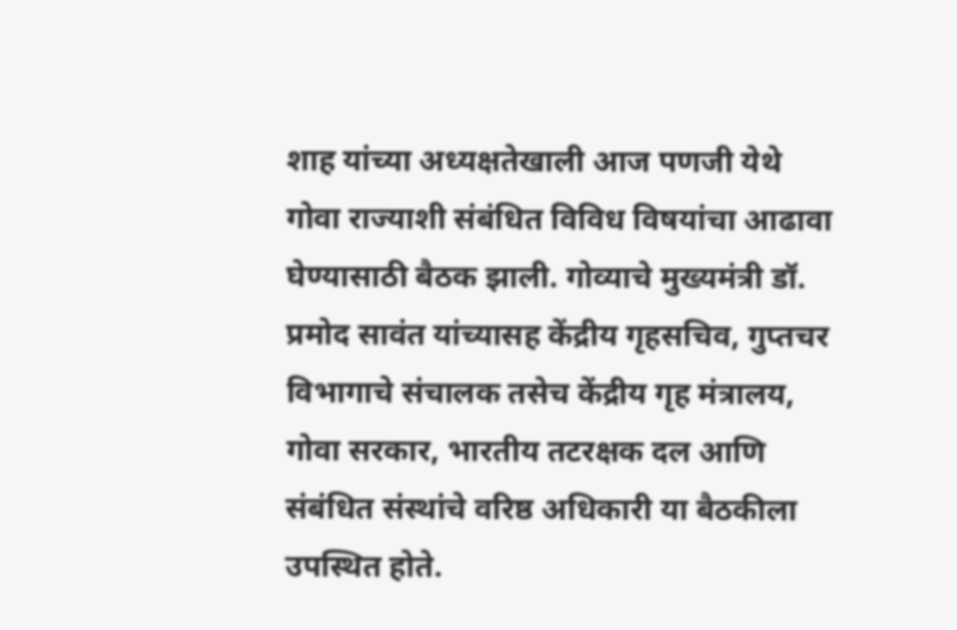शाह यांच्या अध्यक्षतेखाली आज पणजी येथे गोवा राज्याशी संबंधित विविध विषयांचा आढावा घेण्यासाठी बैठक झाली. गोव्याचे मुख्यमंत्री डॉ. प्रमोद सावंत यांच्यासह केंद्रीय गृहसचिव, गुप्तचर विभागाचे संचालक तसेच केंद्रीय गृह मंत्रालय, गोवा सरकार, भारतीय तटरक्षक दल आणि संबंधित संस्थांचे वरिष्ठ अधिकारी या बैठकीला उपस्थित होते.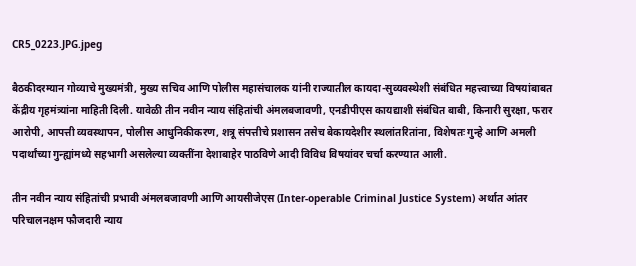CR5_0223.JPG.jpeg

बैठकीदरम्यान गोव्याचे मुख्यमंत्री, मुख्य सचिव आणि पोलीस महासंचालक यांनी राज्यातील कायदा-सुव्यवस्थेशी संबंधित महत्त्वाच्या विषयांबाबत केंद्रीय गृहमंत्र्यांना माहिती दिली. यावेळी तीन नवीन न्याय संहितांची अंमलबजावणी, एनडीपीएस कायद्याशी संबंधित बाबी, किनारी सुरक्षा, फरार आरोपी, आपत्ती व्यवस्थापन, पोलीस आधुनिकीकरण, शत्रू संपत्तीचे प्रशासन तसेच बेकायदेशीर स्थलांतरितांना, विशेषतः गुन्हे आणि अमली पदार्थांच्या गुन्ह्यांमध्ये सहभागी असलेल्या व्यक्तींना देशाबाहेर पाठविणे आदी विविध विषयांवर चर्चा करण्यात आली.

तीन नवीन न्याय संहितांची प्रभावी अंमलबजावणी आणि आयसीजेएस (Inter-operable Criminal Justice System) अर्थात आंतर परिचालनक्षम फौजदारी न्याय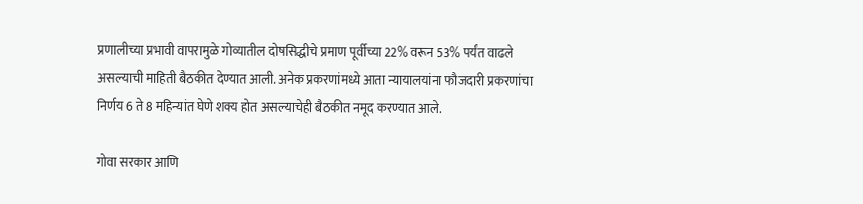प्रणालीच्या प्रभावी वापरामुळे गोव्यातील दोषसिद्धीचे प्रमाण पूर्वीच्या 22% वरून 53% पर्यंत वाढले असल्याची माहिती बैठकीत देण्यात आली. अनेक प्रकरणांमध्ये आता न्यायालयांना फौजदारी प्रकरणांचा निर्णय 6 ते 8 महिन्यांत घेणे शक्य होत असल्याचेही बैठकीत नमूद करण्यात आले.

गोवा सरकार आणि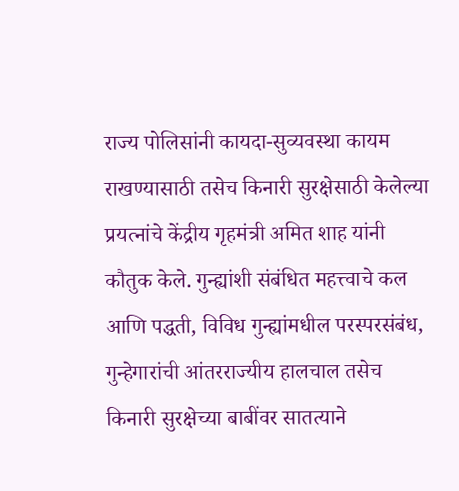राज्य पोलिसांनी कायदा-सुव्यवस्था कायम राखण्यासाठी तसेच किनारी सुरक्षेसाठी केलेल्या प्रयत्नांचे केंद्रीय गृहमंत्री अमित शाह यांनी कौतुक केले. गुन्ह्यांशी संबंधित महत्त्वाचे कल आणि पद्धती, विविध गुन्ह्यांमधील परस्परसंबंध, गुन्हेगारांची आंतरराज्यीय हालचाल तसेच किनारी सुरक्षेच्या बाबींवर सातत्याने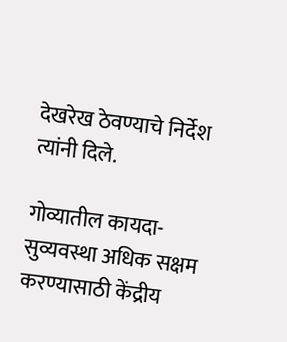देखरेख ठेवण्याचे निर्देश त्यांनी दिले.

गोव्यातील कायदा-सुव्यवस्था अधिक सक्षम करण्यासाठी केंद्रीय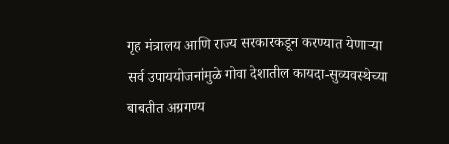गृह मंत्रालय आणि राज्य सरकारकडून करण्यात येणाऱ्या सर्व उपाययोजनांमुळे गोवा देशातील कायदा-सुव्यवस्थेच्या बाबतीत अग्रगण्य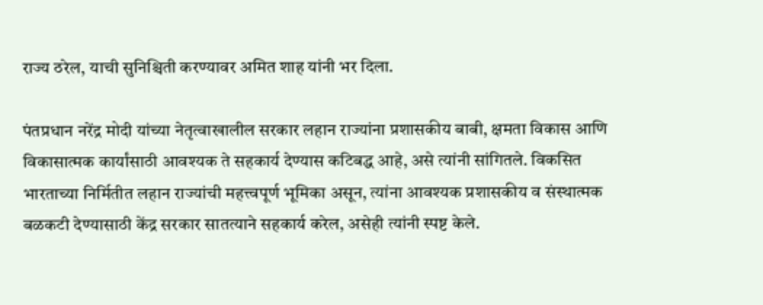राज्य ठरेल, याची सुनिश्चिती करण्यावर अमित शाह यांनी भर दिला.

पंतप्रधान नरेंद्र मोदी यांच्या नेतृत्वाखालील सरकार लहान राज्यांना प्रशासकीय बाबी, क्षमता विकास आणि विकासात्मक कार्यांसाठी आवश्यक ते सहकार्य देण्यास कटिबद्ध आहे, असे त्यांनी सांगितले. विकसित भारताच्या निर्मितीत लहान राज्यांची महत्त्वपूर्ण भूमिका असून, त्यांना आवश्यक प्रशासकीय व संस्थात्मक बळकटी देण्यासाठी केंद्र सरकार सातत्याने सहकार्य करेल, असेही त्यांनी स्पष्ट केले.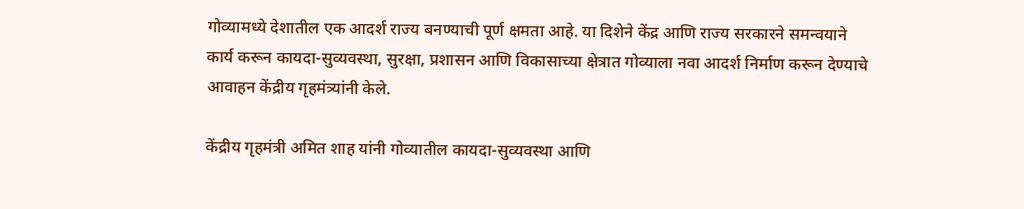गोव्यामध्ये देशातील एक आदर्श राज्य बनण्याची पूर्ण क्षमता आहे. या दिशेने केंद्र आणि राज्य सरकारने समन्वयाने कार्य करून कायदा-सुव्यवस्था, सुरक्षा, प्रशासन आणि विकासाच्या क्षेत्रात गोव्याला नवा आदर्श निर्माण करून देण्याचे आवाहन केंद्रीय गृहमंत्र्यांनी केले.

केंद्रीय गृहमंत्री अमित शाह यांनी गोव्यातील कायदा-सुव्यवस्था आणि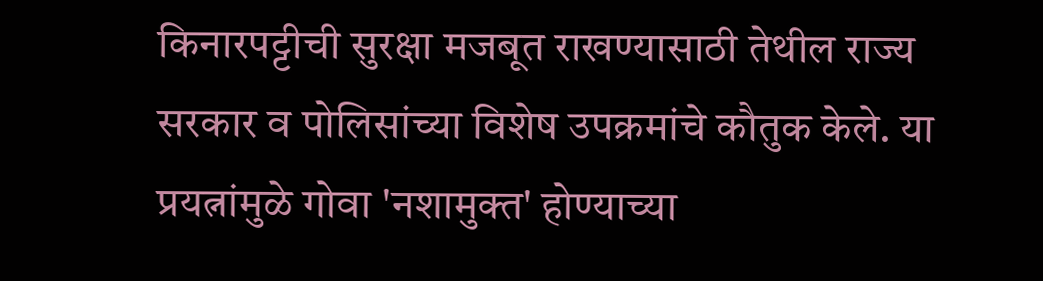किनारपट्टीची सुरक्षा मजबूत राखण्यासाठी तेथील राज्य सरकार व पोलिसांच्या विशेष उपक्रमांचे कौतुक केले. या प्रयत्नांमुळे गोवा 'नशामुक्त' होण्याच्या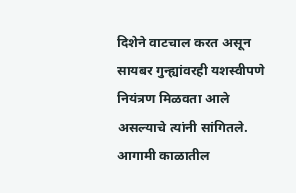दिशेने वाटचाल करत असून सायबर गुन्ह्यांवरही यशस्वीपणे नियंत्रण मिळवता आले असल्याचे त्यांनी सांगितले. आगामी काळातील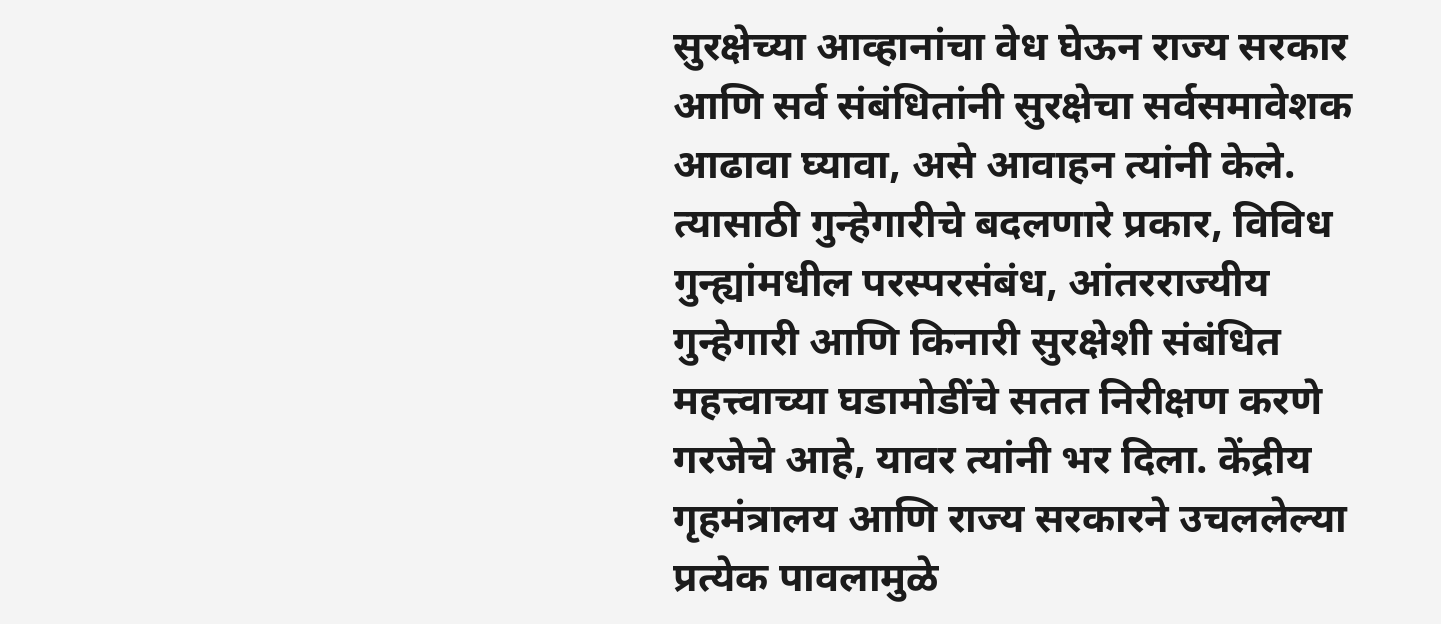सुरक्षेच्या आव्हानांचा वेध घेऊन राज्य सरकार आणि सर्व संबंधितांनी सुरक्षेचा सर्वसमावेशक आढावा घ्यावा, असे आवाहन त्यांनी केले. त्यासाठी गुन्हेगारीचे बदलणारे प्रकार, विविध गुन्ह्यांमधील परस्परसंबंध, आंतरराज्यीय गुन्हेगारी आणि किनारी सुरक्षेशी संबंधित महत्त्वाच्या घडामोडींचे सतत निरीक्षण करणे गरजेचे आहे, यावर त्यांनी भर दिला. केंद्रीय गृहमंत्रालय आणि राज्य सरकारने उचललेल्या प्रत्येक पावलामुळे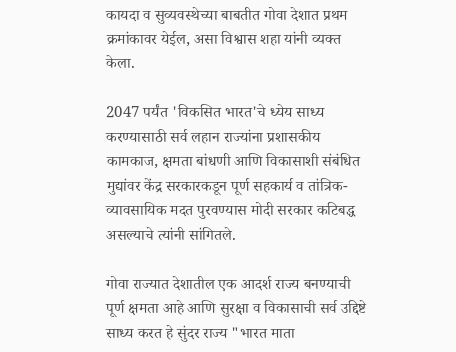कायदा व सुव्यवस्थेच्या बाबतीत गोवा देशात प्रथम क्रमांकावर येईल, असा विश्वास शहा यांनी व्यक्त केला.

2047 पर्यंत 'विकसित भारत'चे ध्येय साध्य करण्यासाठी सर्व लहान राज्यांना प्रशासकीय कामकाज, क्षमता बांधणी आणि विकासाशी संबंधित मुद्यांवर केंद्र सरकारकडून पूर्ण सहकार्य व तांत्रिक-व्यावसायिक मदत पुरवण्यास मोदी सरकार कटिबद्ध असल्याचे त्यांनी सांगितले.

गोवा राज्यात देशातील एक आदर्श राज्य बनण्याची पूर्ण क्षमता आहे आणि सुरक्षा व विकासाची सर्व उद्दिष्टे साध्य करत हे सुंदर राज्य "भारत माता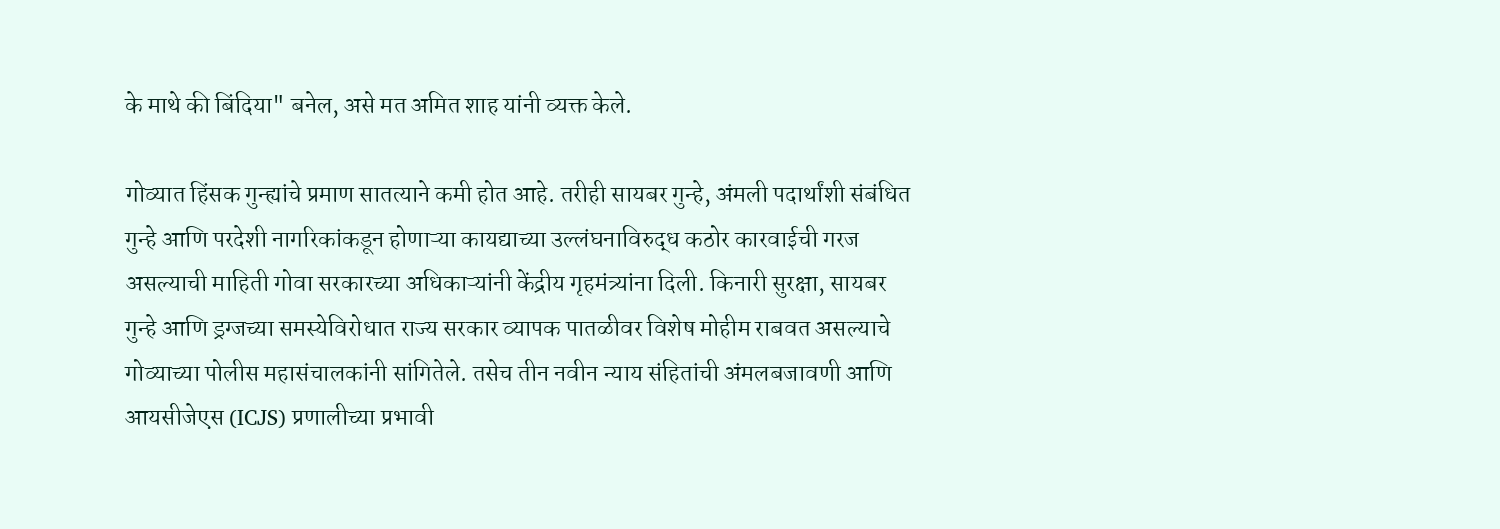के माथे की बिंदिया" बनेल, असे मत अमित शाह यांनी व्यक्त केले.

गोव्यात हिंसक गुन्ह्यांचे प्रमाण सातत्याने कमी होत आहे. तरीही सायबर गुन्हे, अंमली पदार्थांशी संबंधित गुन्हे आणि परदेशी नागरिकांकडून होणाऱ्या कायद्याच्या उल्लंघनाविरुद्ध कठोर कारवाईची गरज असल्याची माहिती गोवा सरकारच्या अधिकाऱ्यांनी केंद्रीय गृहमंत्र्यांना दिली. किनारी सुरक्षा, सायबर गुन्हे आणि ड्रग्जच्या समस्येविरोधात राज्य सरकार व्यापक पातळीवर विशेष मोहीम राबवत असल्याचे गोव्याच्या पोलीस महासंचालकांनी सांगितेले. तसेच तीन नवीन न्याय संहितांची अंमलबजावणी आणि आयसीजेएस (ICJS) प्रणालीच्या प्रभावी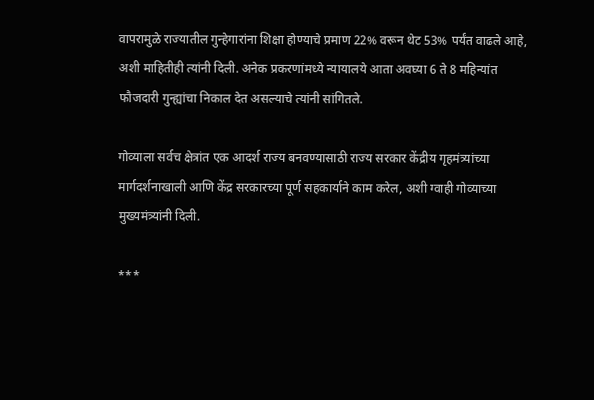वापरामुळे राज्यातील गुन्हेगारांना शिक्षा होण्याचे प्रमाण 22% वरून थेट 53% पर्यंत वाढले आहे, अशी माहितीही त्यांनी दिली. अनेक प्रकरणांमध्ये न्यायालये आता अवघ्या 6 ते 8 महिन्यांत फौजदारी गुन्ह्यांचा निकाल देत असल्याचे त्यांनी सांगितले.

गोव्याला सर्वच क्षेत्रांत एक आदर्श राज्य बनवण्यासाठी राज्य सरकार केंद्रीय गृहमंत्र्यांच्या मार्गदर्शनाखाली आणि केंद्र सरकारच्या पूर्ण सहकार्याने काम करेल, अशी ग्वाही गोव्याच्या मुख्यमंत्र्यांनी दिली.

***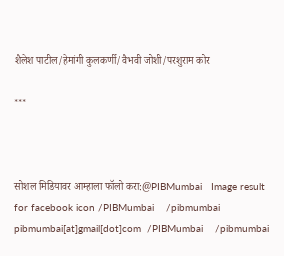शैलेश पाटील/हेमांगी कुलकर्णी/वैभवी जोशी/परशुराम कोर

***



सोशल मिडियावर आम्हाला फॉलो करा:@PIBMumbai   Image result for facebook icon /PIBMumbai    /pibmumbai  pibmumbai[at]gmail[dot]com  /PIBMumbai    /pibmumbai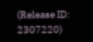(Release ID: 2307220)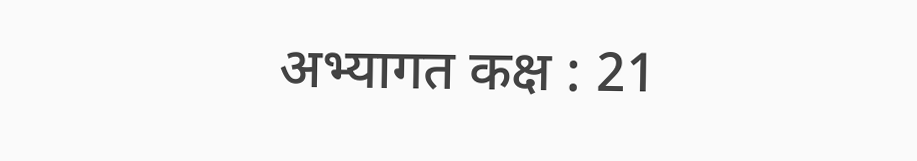अभ्यागत कक्ष : 21